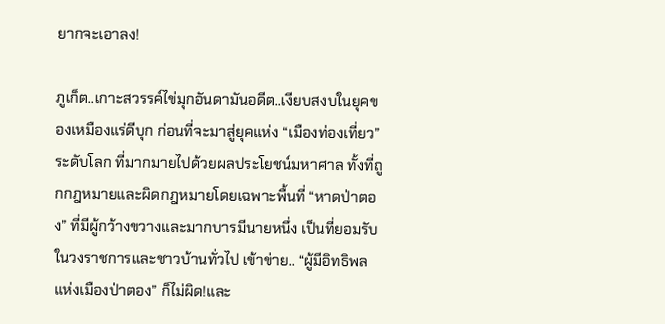ยากจะเอาลง!

ภูเก็ต..เกาะสวรรค์ไข่มุกอันดามันอดีต..เงียบสงบในยุคของเหมืองแร่ดีบุก ก่อนที่จะมาสู่ยุคแห่ง “เมืองท่องเที่ยว” ระดับโลก ที่มากมายไปด้วยผลประโยชน์มหาศาล ทั้งที่ถูกกฎหมายและผิดกฎหมายโดยเฉพาะพื้นที่ “หาดป่าตอง” ที่มีผู้กว้างขวางและมากบารมีนายหนึ่ง เป็นที่ยอมรับในวงราชการและชาวบ้านทั่วไป เข้าข่าย.. “ผู้มีอิทธิพลแห่งเมืองป่าตอง” ก็ไม่ผิด!และ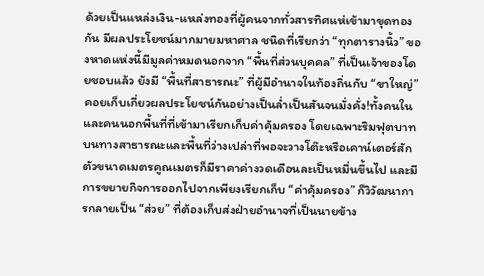ด้วยเป็นแหล่งเงิน-แหล่งทองที่ผู้คนจากทั่วสารทิศแห่เข้ามาขุดทองกัน มีผลประโยชน์มากมายมหาศาล ชนิดที่เรียกว่า “ทุกตารางนิ้ว” ของหาดแห่งนี้มีมูลค่าหมดนอกจาก “พื้นที่ส่วนบุคคล” ที่เป็นเจ้าของโดยชอบแล้ว ยังมี “พื้นที่สาธารณะ” ที่ผู้มีอำนาจในท้องถิ่นกับ “ขาใหญ่” คอยเก็บเกี่ยวผลประโยชน์กันอย่างเป็นล่ำเป็นสันจนมั่งคั่ง!ทั้งคนในและคนนอกพื้นที่ที่เข้ามาเรียกเก็บค่าคุ้มครอง โดยเฉพาะริมฟุตบาทบนทางสาธารณะและพื้นที่ว่างเปล่าที่พอจะวางโต๊ะหรือเคาน์เตอร์สักตัวขนาดเมตรคูณเมตรก็มีราคาค่างวดเดือนละเป็นหมื่นขึ้นไป และมีการขยายกิจการออกไปจากเพียงเรียกเก็บ “ค่าคุ้มครอง” ก็วิวัฒนาการกลายเป็น “ส่วย” ที่ต้องเก็บส่งฝ่ายอำนาจที่เป็นนายข้าง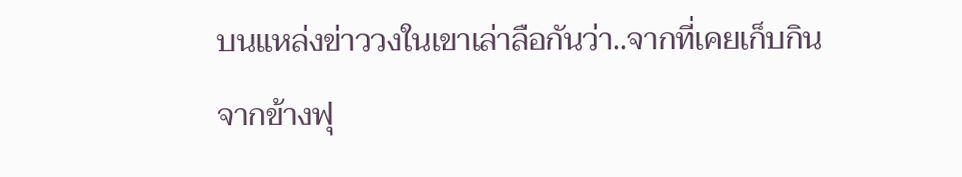บนแหล่งข่าววงในเขาเล่าลือกันว่า..จากที่เคยเก็บกินจากข้างฟุ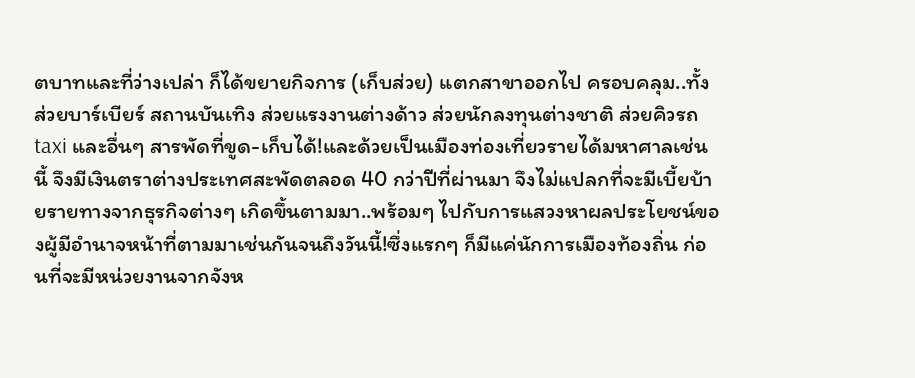ตบาทและที่ว่างเปล่า ก็ได้ขยายกิจการ (เก็บส่วย) แตกสาขาออกไป ครอบคลุม..ทั้งส่วยบาร์เบียร์ สถานบันเทิง ส่วยแรงงานต่างด้าว ส่วยนักลงทุนต่างชาติ ส่วยคิวรถ taxi และอื่นๆ สารพัดที่ขูด-เก็บได้!และด้วยเป็นเมืองท่องเที่ยวรายได้มหาศาลเช่นนี้ จึงมีเงินตราต่างประเทศสะพัดตลอด 40 กว่าปีที่ผ่านมา จึงไม่แปลกที่จะมีเบี้ยบ้ายรายทางจากธุรกิจต่างๆ เกิดขึ้นตามมา..พร้อมๆ ไปกับการแสวงหาผลประโยชน์ของผู้มีอำนาจหน้าที่ตามมาเช่นกันจนถึงวันนี้!ซึ่งแรกๆ ก็มีแค่นักการเมืองท้องถิ่น ก่อนที่จะมีหน่วยงานจากจังห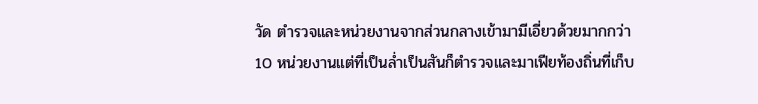วัด ตำรวจและหน่วยงานจากส่วนกลางเข้ามามีเอี่ยวด้วยมากกว่า 10 หน่วยงานแต่ที่เป็นล่ำเป็นสันก็ตำรวจและมาเฟียท้องถิ่นที่เก็บ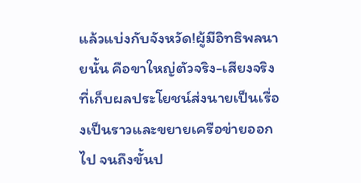แล้วแบ่งกับจังหวัด!ผู้มีอิทธิพลนายนั้น คือขาใหญ่ตัวจริง-เสียงจริงที่เก็บผลประโยชน์ส่งนายเป็นเรื่องเป็นราวและขยายเครือข่ายออกไป จนถึงขั้นป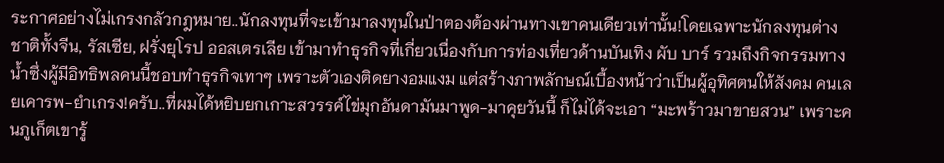ระกาศอย่างไม่เกรงกลัวกฎหมาย..นักลงทุนที่จะเข้ามาลงทุนในป่าตองต้องผ่านทางเขาคนเดียวเท่านั้น!โดยเฉพาะนักลงทุนต่างชาติทั้งจีน, รัสเซีย, ฝรั่งยุโรป ออสเตรเลีย เข้ามาทำธุรกิจที่เกี่ยวเนื่องกับการท่องเที่ยวด้านบันเทิง ผับ บาร์ รวมถึงกิจกรรมทางน้ำซึ่งผู้มีอิทธิพลคนนี้ชอบทำธุรกิจเทาๆ เพราะตัวเองติดยางอมแงม แต่สร้างภาพลักษณ์เบื้องหน้าว่าเป็นผู้อุทิศตนให้สังคม คนเลยเคารพ-ยำเกรง!ครับ..ที่ผมได้หยิบยกเกาะสวรรค์ไข่มุกอันดามันมาพูด-มาคุยวันนี้ ก็ไม่ได้จะเอา “มะพร้าวมาขายสวน” เพราะคนภูเก็ตเขารู้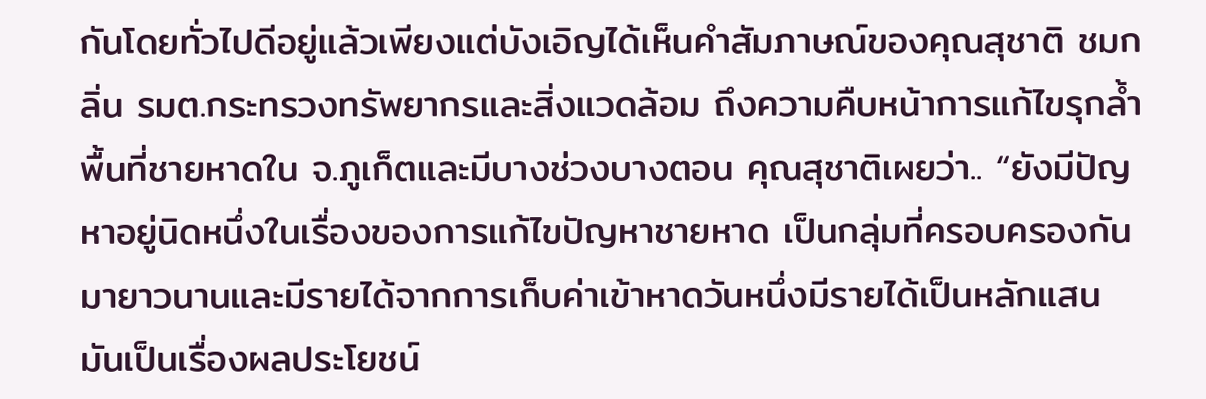กันโดยทั่วไปดีอยู่แล้วเพียงแต่บังเอิญได้เห็นคำสัมภาษณ์ของคุณสุชาติ ชมกลิ่น รมต.กระทรวงทรัพยากรและสิ่งแวดล้อม ถึงความคืบหน้าการแก้ไขรุกล้ำพื้นที่ชายหาดใน จ.ภูเก็ตและมีบางช่วงบางตอน คุณสุชาติเผยว่า.. “ยังมีปัญหาอยู่นิดหนึ่งในเรื่องของการแก้ไขปัญหาชายหาด เป็นกลุ่มที่ครอบครองกันมายาวนานและมีรายได้จากการเก็บค่าเข้าหาดวันหนึ่งมีรายได้เป็นหลักแสน มันเป็นเรื่องผลประโยชน์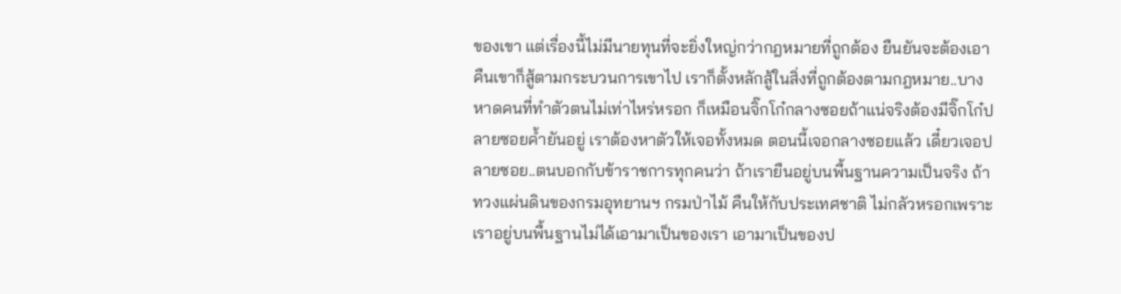ของเขา แต่เรื่องนี้ไม่มีนายทุนที่จะยิ่งใหญ่กว่ากฎหมายที่ถูกต้อง ยืนยันจะต้องเอาคืนเขาก็สู้ตามกระบวนการเขาไป เราก็ตั้งหลักสู้ในสิ่งที่ถูกต้องตามกฎหมาย..บางหาดคนที่ทำตัวตนไม่เท่าไหร่หรอก ก็เหมือนจิ๊กโก๋กลางซอยถ้าแน่จริงต้องมีจิ๊กโก๋ปลายซอยค้ำยันอยู่ เราต้องหาตัวให้เจอทั้งหมด ตอนนี้เจอกลางซอยแล้ว เดี๋ยวเจอปลายซอย..ตนบอกกับข้าราชการทุกคนว่า ถ้าเรายืนอยู่บนพื้นฐานความเป็นจริง ถ้าทวงแผ่นดินของกรมอุทยานฯ กรมป่าไม้ คืนให้กับประเทศชาติ ไม่กลัวหรอกเพราะเราอยู่บนพื้นฐานไม่ได้เอามาเป็นของเรา เอามาเป็นของป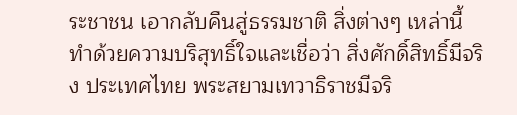ระชาชน เอากลับคืนสู่ธรรมชาติ สิ่งต่างๆ เหล่านี้ทำด้วยความบริสุทธิ์ใจและเชื่อว่า สิ่งศักดิ์สิทธิ์มีจริง ประเทศไทย พระสยามเทวาธิราชมีจริ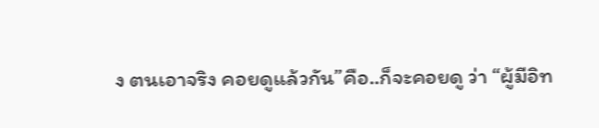ง ตนเอาจริง คอยดูแล้วกัน”คือ..ก็จะคอยดู ว่า “ผู้มีอิท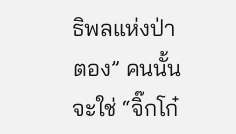ธิพลแห่งป่าตอง” คนนั้น จะใช่ “จิ๊กโก๋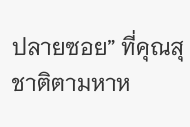ปลายซอย” ที่คุณสุชาติตามหาห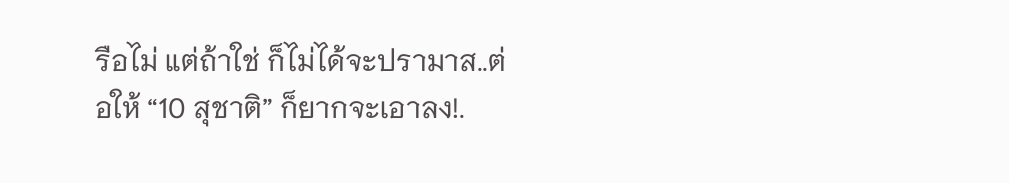รือไม่ แต่ถ้าใช่ ก็ไม่ได้จะปรามาส..ต่อให้ “10 สุชาติ” ก็ยากจะเอาลง!.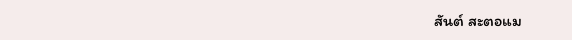สันต์ สะตอแม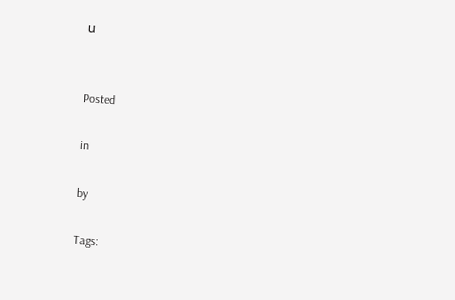น


Posted

in

by

Tags: